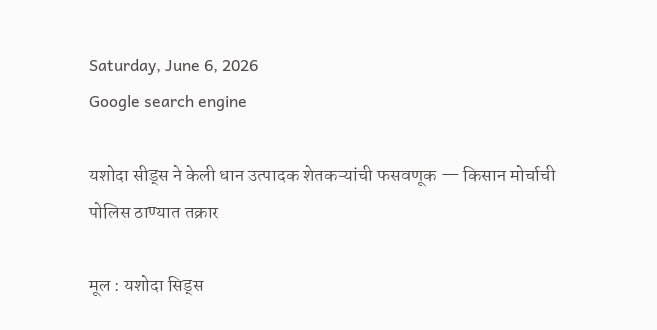Saturday, June 6, 2026
Google search engine

यशोदा सीड्स ने केली धान उत्पादक शेतकऱ्यांची फसवणूक — किसान मोर्चाची पोलिस ठाण्यात तक्रार

मूल : यशोदा सिड्स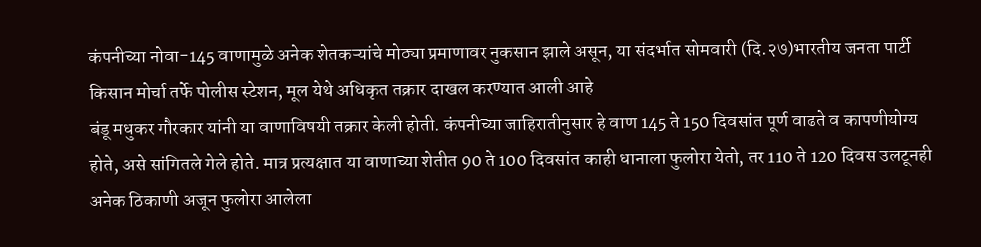कंपनीच्या नोवा-145 वाणामुळे अनेक शेतकऱ्यांचे मोठ्या प्रमाणावर नुकसान झाले असून, या संदर्भात सोमवारी (दि.२७)भारतीय जनता पार्टी किसान मोर्चा तर्फे पोलीस स्टेशन, मूल येथे अधिकृत तक्रार दाखल करण्यात आली आहे
बंडू मधुकर गौरकार यांनी या वाणाविषयी तक्रार केली होती. कंपनीच्या जाहिरातीनुसार हे वाण 145 ते 150 दिवसांत पूर्ण वाढते व कापणीयोग्य होते, असे सांगितले गेले होते. मात्र प्रत्यक्षात या वाणाच्या शेतीत 90 ते 100 दिवसांत काही धानाला फुलोरा येतो, तर 110 ते 120 दिवस उलटूनही अनेक ठिकाणी अजून फुलोरा आलेला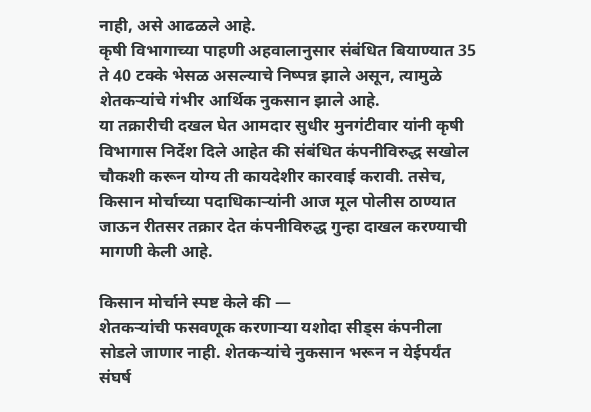नाही, असे आढळले आहे.
कृषी विभागाच्या पाहणी अहवालानुसार संबंधित बियाण्यात 35 ते 40 टक्के भेसळ असल्याचे निष्पन्न झाले असून, त्यामुळे शेतकऱ्यांचे गंभीर आर्थिक नुकसान झाले आहे.
या तक्रारीची दखल घेत आमदार सुधीर मुनगंटीवार यांनी कृषी विभागास निर्देश दिले आहेत की संबंधित कंपनीविरुद्ध सखोल चौकशी करून योग्य ती कायदेशीर कारवाई करावी. तसेच, किसान मोर्चाच्या पदाधिकाऱ्यांनी आज मूल पोलीस ठाण्यात जाऊन रीतसर तक्रार देत कंपनीविरुद्ध गुन्हा दाखल करण्याची मागणी केली आहे.

किसान मोर्चाने स्पष्ट केले की —
शेतकऱ्यांची फसवणूक करणाऱ्या यशोदा सीड्स कंपनीला सोडले जाणार नाही. शेतकऱ्यांचे नुकसान भरून न येईपर्यंत संघर्ष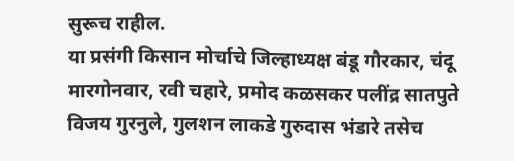सुरूच राहील.
या प्रसंगी किसान मोर्चाचे जिल्हाध्यक्ष बंडू गौरकार, चंदू मारगोनवार, रवी चहारे, प्रमोद कळसकर पलींद्र सातपुते विजय गुरनुले, गुलशन लाकडे गुरुदास भंडारे तसेच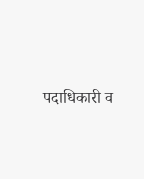पदाधिकारी व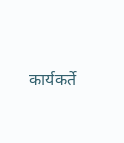कार्यकर्ते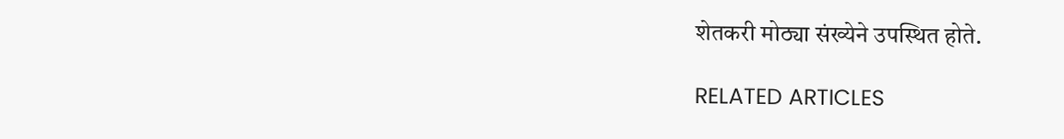शेतकरी मोठ्या संख्येने उपस्थित होते.

RELATED ARTICLES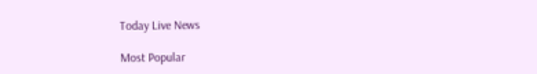Today Live News

Most Popular